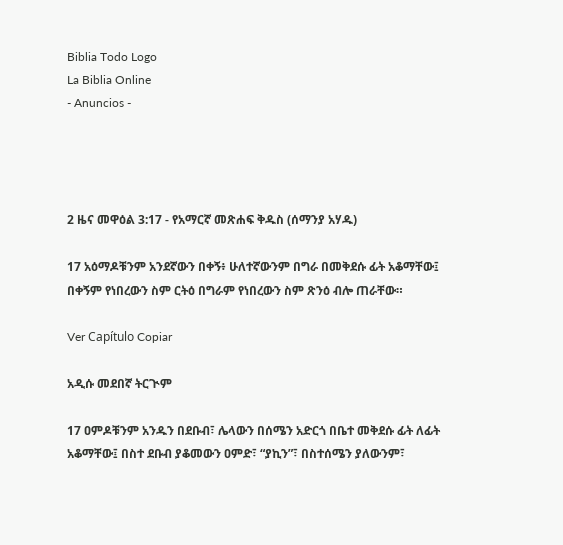Biblia Todo Logo
La Biblia Online
- Anuncios -




2 ዜና መዋዕል 3:17 - የአማርኛ መጽሐፍ ቅዱስ (ሰማንያ አሃዱ)

17 አዕማዶቹንም አንደኛውን በቀኝ፥ ሁለተኛውንም በግራ በመቅደሱ ፊት አቆማቸው፤ በቀኝም የነበረውን ስም ርትዕ በግራም የነበረውን ስም ጽንዕ ብሎ ጠራቸው።

Ver Capítulo Copiar

አዲሱ መደበኛ ትርጒም

17 ዐምዶቹንም አንዱን በደቡብ፣ ሌላውን በሰሜን አድርጎ በቤተ መቅደሱ ፊት ለፊት አቆማቸው፤ በስተ ደቡብ ያቆመውን ዐምድ፣ “ያኪን”፣ በስተሰሜን ያለውንም፣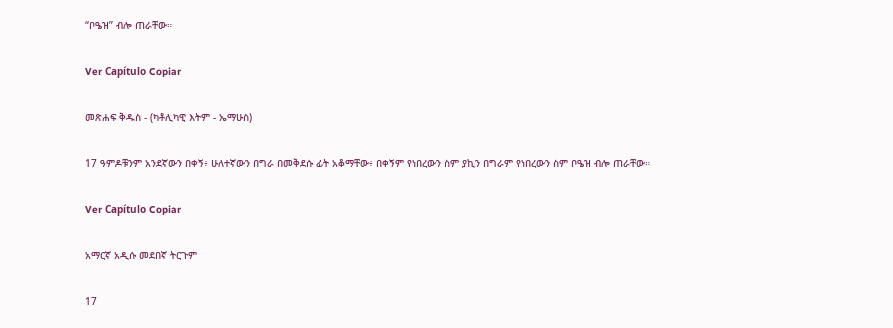“ቦዔዝ” ብሎ ጠራቸው።

Ver Capítulo Copiar

መጽሐፍ ቅዱስ - (ካቶሊካዊ እትም - ኤማሁስ)

17 ዓምዶቹንም አንደኛውን በቀኝ፥ ሁለተኛውን በግራ በመቅደሱ ፊት አቆማቸው፥ በቀኝም የነበረውን ስም ያኪን በግራም የነበረውን ስም ቦዔዝ ብሎ ጠራቸው።

Ver Capítulo Copiar

አማርኛ አዲሱ መደበኛ ትርጉም

17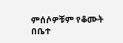ምሰሶዎቹም የቆሙት በቤተ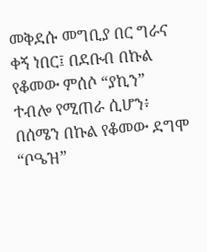መቅደሱ መግቢያ በር ግራና ቀኝ ነበር፤ በደቡብ በኩል የቆመው ምሰሶ “ያኪን” ተብሎ የሚጠራ ሲሆን፥ በሰሜን በኩል የቆመው ደግሞ “ቦዔዝ”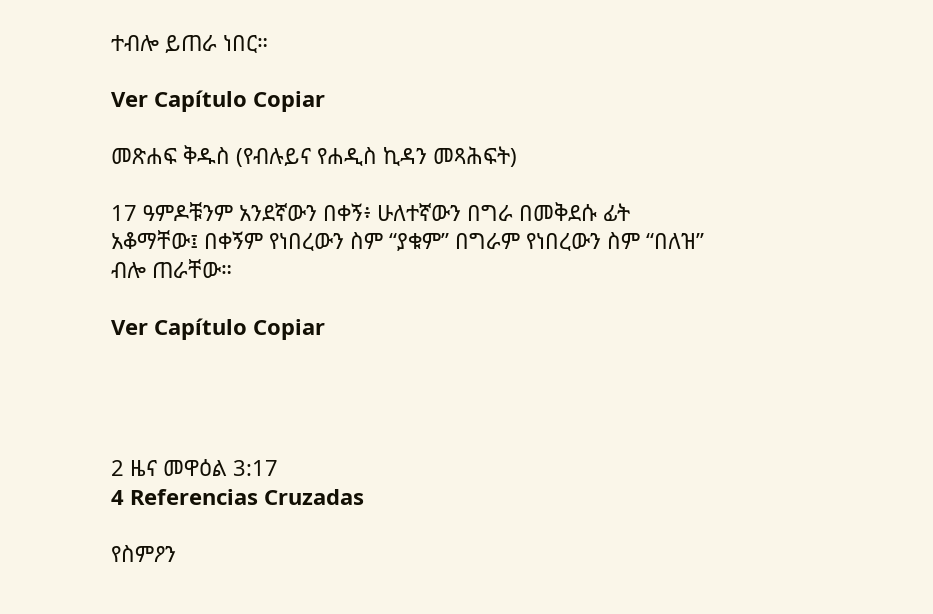ተብሎ ይጠራ ነበር።

Ver Capítulo Copiar

መጽሐፍ ቅዱስ (የብሉይና የሐዲስ ኪዳን መጻሕፍት)

17 ዓምዶቹንም አንደኛውን በቀኝ፥ ሁለተኛውን በግራ በመቅደሱ ፊት አቆማቸው፤ በቀኝም የነበረውን ስም “ያቁም” በግራም የነበረውን ስም “በለዝ” ብሎ ጠራቸው።

Ver Capítulo Copiar




2 ዜና መዋዕል 3:17
4 Referencias Cruzadas

የስምዖን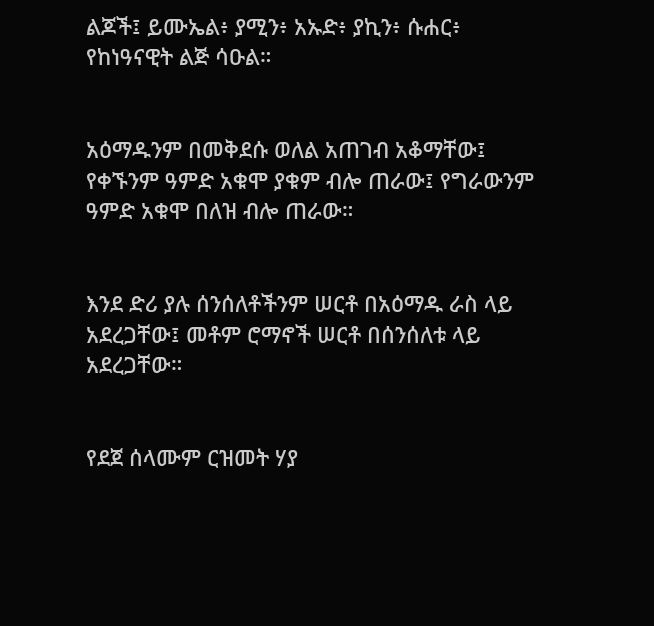ልጆች፤ ይሙኤል፥ ያሚን፥ አኡድ፥ ያኪን፥ ሱሐር፥ የከነዓናዊት ልጅ ሳዑል።


አዕማዱንም በመቅደሱ ወለል አጠገብ አቆማቸው፤ የቀኙንም ዓምድ አቁሞ ያቁም ብሎ ጠራው፤ የግራውንም ዓምድ አቁሞ በለዝ ብሎ ጠራው።


እንደ ድሪ ያሉ ሰንሰለቶችንም ሠርቶ በአዕማዱ ራስ ላይ አደረጋቸው፤ መቶም ሮማኖች ሠርቶ በሰንሰለቱ ላይ አደረጋቸው።


የደጀ ሰላሙም ርዝመት ሃያ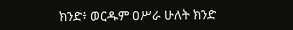ክንድ፥ ወርዱም ዐሥራ ሁለት ክንድ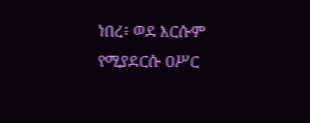ነበረ፥ ወደ እርሱም የሚያደርሱ ዐሥር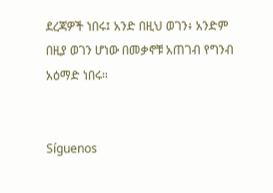ደረጃዎች ነበሩ፤ አንድ በዚህ ወገን፥ አንድም በዚያ ወገን ሆነው በመቃኖቹ አጠገብ የግንብ አዕማድ ነበሩ።


Síguenos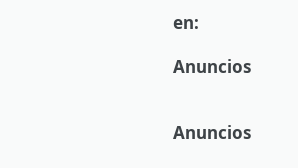en:

Anuncios


Anuncios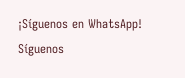¡Síguenos en WhatsApp! Síguenos